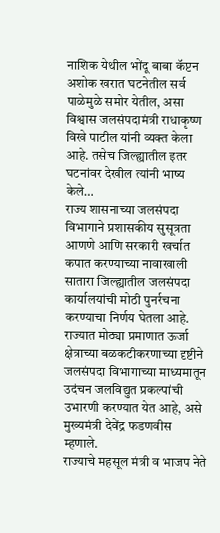नाशिक येथील भोंदू बाबा कॅप्टन अशोक खरात घटनेतील सर्व पाळेमुळे समोर येतील, असा विश्वास जलसंपदामंत्री राधाकृष्ण विखे पाटील यांनी व्यक्त केला आहे. तसेच जिल्ह्यातील इतर घटनांवर देखील त्यांनी भाष्य केले…
राज्य शासनाच्या जलसंपदा विभागाने प्रशासकीय सुसूत्रता आणणे आणि सरकारी खर्चात कपात करण्याच्या नावाखाली सातारा जिल्ह्यातील जलसंपदा कार्यालयांची मोठी पुनर्रचना करण्याचा निर्णय घेतला आहे.
राज्यात मोठ्या प्रमाणात ऊर्जा क्षेत्राच्या बळकटीकरणाच्या दृष्टीने जलसंपदा विभागाच्या माध्यमातून उदंचन जलविद्युत प्रकल्पांची उभारणी करण्यात येत आहे, असे मुख्यमंत्री देवेंद्र फडणवीस म्हणाले.
राज्याचे महसूल मंत्री व भाजप नेते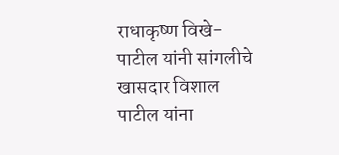राधाकृष्ण विखे-पाटील यांनी सांगलीचे खासदार विशाल पाटील यांना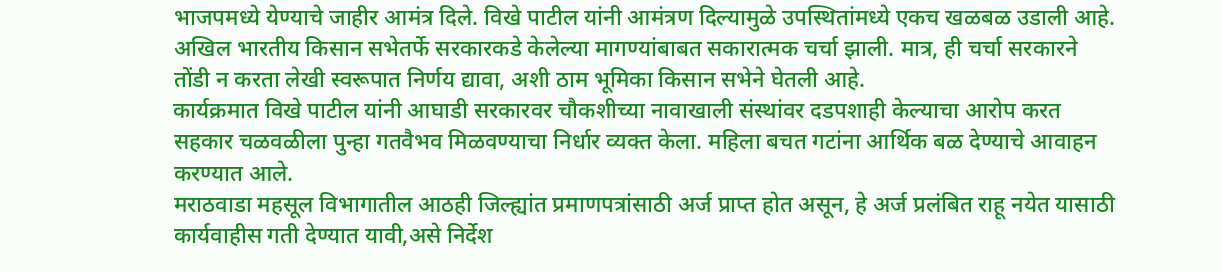भाजपमध्ये येण्याचे जाहीर आमंत्र दिले. विखे पाटील यांनी आमंत्रण दिल्यामुळे उपस्थितांमध्ये एकच खळबळ उडाली आहे.
अखिल भारतीय किसान सभेतर्फे सरकारकडे केलेल्या मागण्यांबाबत सकारात्मक चर्चा झाली. मात्र, ही चर्चा सरकारने तोंडी न करता लेखी स्वरूपात निर्णय द्यावा, अशी ठाम भूमिका किसान सभेने घेतली आहे.
कार्यक्रमात विखे पाटील यांनी आघाडी सरकारवर चौकशीच्या नावाखाली संस्थांवर दडपशाही केल्याचा आरोप करत सहकार चळवळीला पुन्हा गतवैभव मिळवण्याचा निर्धार व्यक्त केला. महिला बचत गटांना आर्थिक बळ देण्याचे आवाहन करण्यात आले.
मराठवाडा महसूल विभागातील आठही जिल्ह्यांत प्रमाणपत्रांसाठी अर्ज प्राप्त होत असून, हे अर्ज प्रलंबित राहू नयेत यासाठी कार्यवाहीस गती देण्यात यावी,असे निर्देश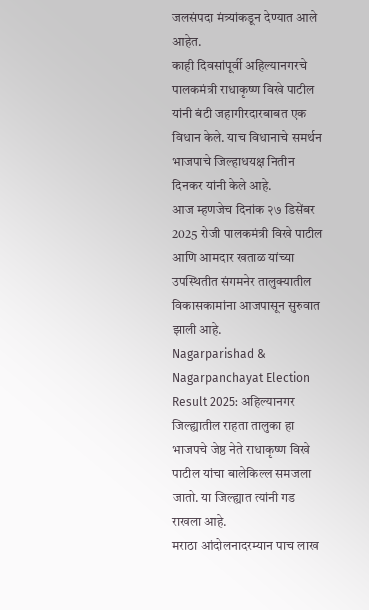जलसंपदा मंत्र्यांकडून देण्यात आले आहेत.
काही दिवसांपूर्वी अहिल्यानगरचे पालकमंत्री राधाकृष्ण विखे पाटील यांनी बंटी जहागीरदारबाबत एक विधान केले. याच विधानाचे समर्थन भाजपाचे जिल्हाधयक्ष नितीन दिनकर यांनी केले आहे.
आज म्हणजेच दिनांक २७ डिसेंबर 2025 रोजी पालकमंत्री विखे पाटील आणि आमदार खताळ यांच्या उपस्थितीत संगमनेर तालुक्यातील विकासकामांना आजपासून सुरुवात झाली आहे.
Nagarparishad & Nagarpanchayat Election Result 2025: अहिल्यानगर जिल्ह्यातील राहता तालुका हा भाजपचे जेष्ठ नेते राधाकृष्ण विखे पाटील यांचा बालेकिल्ल समजला जातो. या जिल्ह्यात त्यांनी गड राखला आहे.
मराठा आंदोलनादरम्यान पाच लाख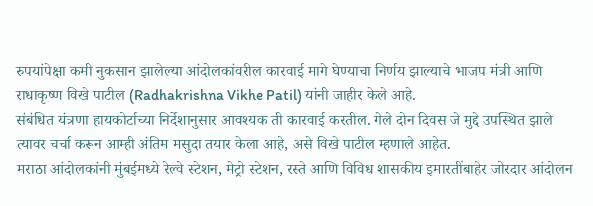रुपयांपेक्षा कमी नुकसान झालेल्या आंदोलकांवरील कारवाई मागे घेण्याचा निर्णय झाल्याचे भाजप मंत्री आणि राधाकृष्ण विखे पाटील (Radhakrishna Vikhe Patil) यांनी जाहीर केले आहे.
संबंधित यंत्रणा हायकोर्टाच्या निर्देशानुसार आवश्यक ती कारवाई करतील. गेले दोन दिवस जे मुद्दे उपस्थित झाले त्यावर चर्चा करून आम्ही अंतिम मसुदा तयार केला आहे, असे विखे पाटील म्हणाले आहेत.
मराठा आंदोलकांनी मुंबईमध्ये रेल्वे स्टेशन, मेट्रो स्टेशन, रस्ते आणि विविध शासकीय इमारतींबाहेर जोरदार आंदोलन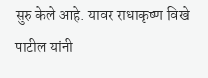सुरु केले आहे. यावर राधाकृष्ण विखे पाटील यांनी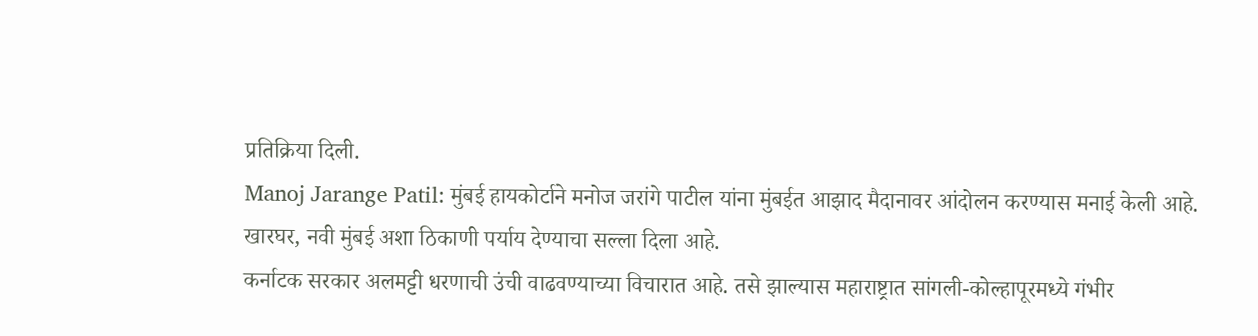प्रतिक्रिया दिली.
Manoj Jarange Patil: मुंबई हायकोर्टाने मनोज जरांगे पाटील यांना मुंबईत आझाद मैदानावर आंदोलन करण्यास मनाई केली आहे. खारघर, नवी मुंबई अशा ठिकाणी पर्याय देण्याचा सल्ला दिला आहे.
कर्नाटक सरकार अलमट्टी धरणाची उंची वाढवण्याच्या विचारात आहे. तसे झाल्यास महाराष्ट्रात सांगली-कोल्हापूरमध्ये गंभीर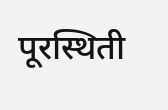पूरस्थिती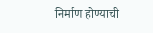निर्माण होण्याची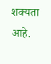शक्यता आहे.